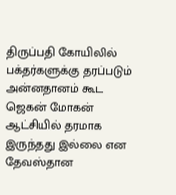திருப்பதி கோயிலில் பக்தர்களுக்கு தரப்படும் அன்னதானம் கூட ஜெகன் மோகன் ஆட்சியில் தரமாக இருந்தது இல்லை என தேவஸ்தான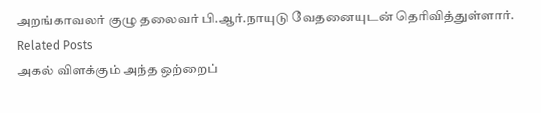அறங்காவலர் குழு தலைவர் பி.ஆர்.நாயுடு வேதனையுடன் தெரிவித்துள்ளார்.
Related Posts
அகல் விளக்கும் அந்த ஒற்றைப்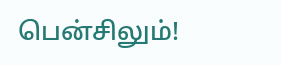பென்சிலும்!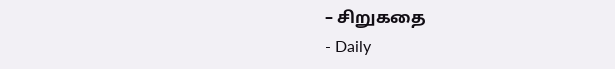– சிறுகதை
- Daily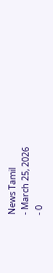News Tamil
- March 25, 2026
- 0